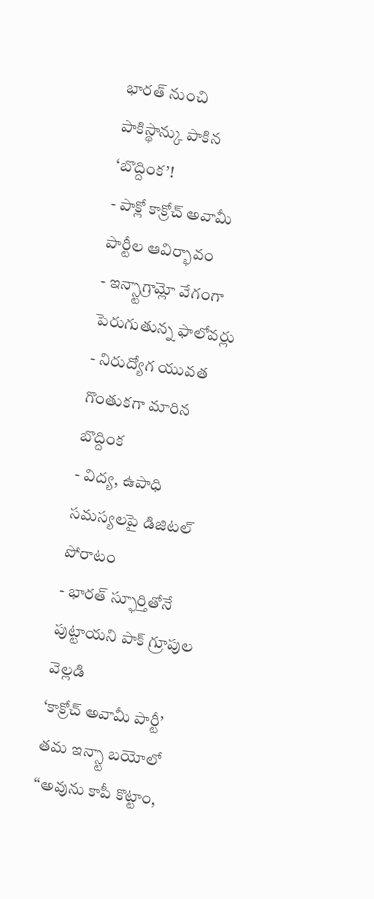భారత్ నుంచి పాకిస్థాన్కు పాకిన ‘బొద్దింక’!
- పాక్లో కాక్రోచ్ అవామీ పార్టీల ఆవిర్భావం
- ఇన్స్టాగ్రామ్లో వేగంగా పెరుగుతున్న ఫాలోవర్లు
- నిరుద్యోగ యువత గొంతుకగా మారిన బొద్దింక
- విద్య, ఉపాధి సమస్యలపై డిజిటల్ పోరాటం
- భారత్ స్ఫూర్తితోనే పుట్టాయని పాక్ గ్రూపుల వెల్లడి
‘కాక్రోచ్ అవామీ పార్టీ’ తమ ఇన్స్టా బయోలో ‘‘అవును కాపీ కొట్టాం,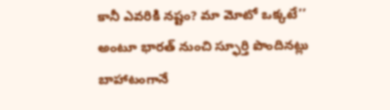కానీ ఎవరికి నష్టం? మా మోటో ఒక్కటే’’ అంటూ భారత్ నుంచి స్ఫూర్తి పొందినట్లు బాహాటంగానే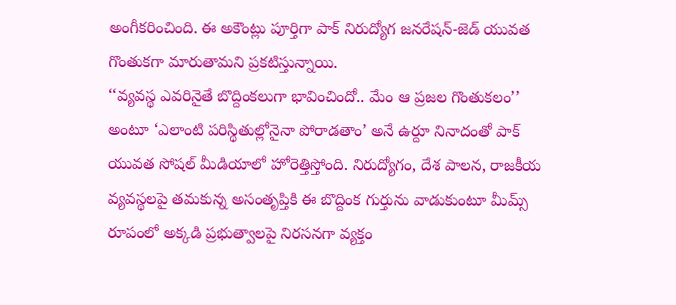అంగీకరించింది. ఈ అకౌంట్లు పూర్తిగా పాక్ నిరుద్యోగ జనరేషన్-జెడ్ యువత గొంతుకగా మారుతామని ప్రకటిస్తున్నాయి.
‘‘వ్యవస్థ ఎవరినైతే బొద్దింకలుగా భావించిందో.. మేం ఆ ప్రజల గొంతుకలం’’ అంటూ ‘ఎలాంటి పరిస్థితుల్లోనైనా పోరాడతాం’ అనే ఉర్దూ నినాదంతో పాక్ యువత సోషల్ మీడియాలో హోరెత్తిస్తోంది. నిరుద్యోగం, దేశ పాలన, రాజకీయ వ్యవస్థలపై తమకున్న అసంతృప్తికి ఈ బొద్దింక గుర్తును వాడుకుంటూ మీమ్స్ రూపంలో అక్కడి ప్రభుత్వాలపై నిరసనగా వ్యక్తం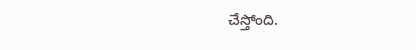చేస్తోంది.